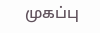முகப்பு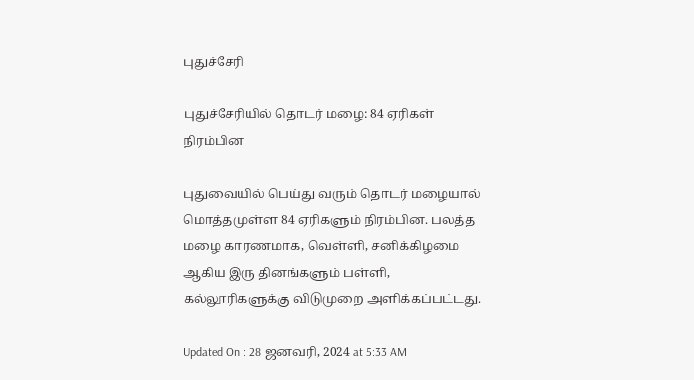புதுச்சேரி

புதுச்சேரியில் தொடர் மழை: 84 ஏரிகள் நிரம்பின

புதுவையில் பெய்து வரும் தொடர் மழையால் மொத்தமுள்ள 84 ஏரிகளும் நிரம்பின. பலத்த மழை காரணமாக, வெள்ளி, சனிக்கிழமை ஆகிய இரு தினங்களும் பள்ளி, கல்லூரிகளுக்கு விடுமுறை அளிக்கப்பட்டது.

Updated On : 28 ஜனவரி, 2024 at 5:33 AM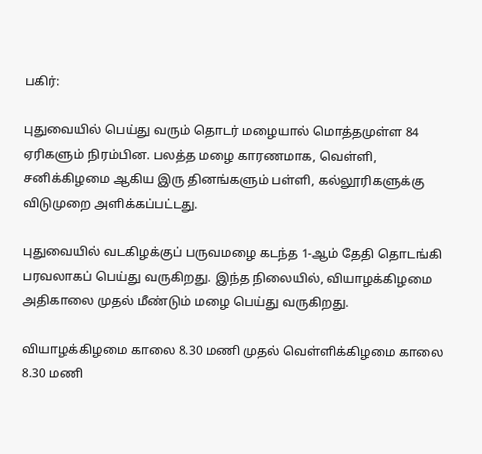பகிர்:

புதுவையில் பெய்து வரும் தொடர் மழையால் மொத்தமுள்ள 84 ஏரிகளும் நிரம்பின. பலத்த மழை காரணமாக, வெள்ளி, சனிக்கிழமை ஆகிய இரு தினங்களும் பள்ளி, கல்லூரிகளுக்கு விடுமுறை அளிக்கப்பட்டது.

புதுவையில் வடகிழக்குப் பருவமழை கடந்த 1-ஆம் தேதி தொடங்கி பரவலாகப் பெய்து வருகிறது. இந்த நிலையில், வியாழக்கிழமை அதிகாலை முதல் மீண்டும் மழை பெய்து வருகிறது.

வியாழக்கிழமை காலை 8.30 மணி முதல் வெள்ளிக்கிழமை காலை 8.30 மணி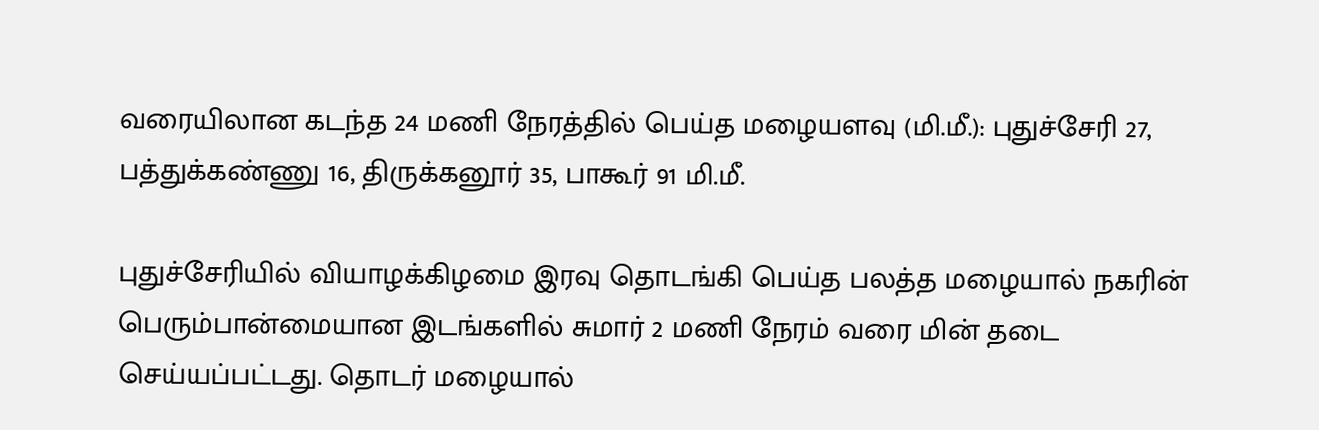வரையிலான கடந்த 24 மணி நேரத்தில் பெய்த மழையளவு (மி.மீ.): புதுச்சேரி 27, பத்துக்கண்ணு 16, திருக்கனூர் 35, பாகூர் 91 மி.மீ.

புதுச்சேரியில் வியாழக்கிழமை இரவு தொடங்கி பெய்த பலத்த மழையால் நகரின் பெரும்பான்மையான இடங்களில் சுமார் 2 மணி நேரம் வரை மின் தடை செய்யப்பட்டது. தொடர் மழையால்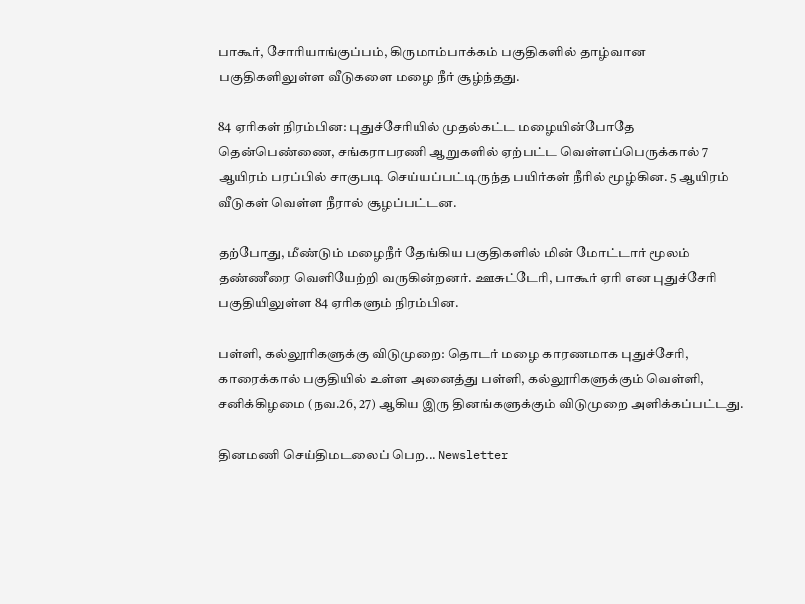பாகூர், சோரியாங்குப்பம், கிருமாம்பாக்கம் பகுதிகளில் தாழ்வான பகுதிகளிலுள்ள வீடுகளை மழை நீர் சூழ்ந்தது.

84 ஏரிகள் நிரம்பின: புதுச்சேரியில் முதல்கட்ட மழையின்போதே தென்பெண்ணை, சங்கராபரணி ஆறுகளில் ஏற்பட்ட வெள்ளப்பெருக்கால் 7 ஆயிரம் பரப்பில் சாகுபடி செய்யப்பட்டிருந்த பயிர்கள் நீரில் மூழ்கின. 5 ஆயிரம் வீடுகள் வெள்ள நீரால் சூழப்பட்டன.

தற்போது, மீண்டும் மழைநீர் தேங்கிய பகுதிகளில் மின் மோட்டார் மூலம் தண்ணீரை வெளியேற்றி வருகின்றனர். ஊசுட்டேரி, பாகூர் ஏரி என புதுச்சேரி பகுதியிலுள்ள 84 ஏரிகளும் நிரம்பின.

பள்ளி, கல்லூரிகளுக்கு விடுமுறை: தொடர் மழை காரணமாக புதுச்சேரி, காரைக்கால் பகுதியில் உள்ள அனைத்து பள்ளி, கல்லூரிகளுக்கும் வெள்ளி, சனிக்கிழமை (நவ.26, 27) ஆகிய இரு தினங்களுக்கும் விடுமுறை அளிக்கப்பட்டது.

தினமணி செய்திமடலைப் பெற... Newsletter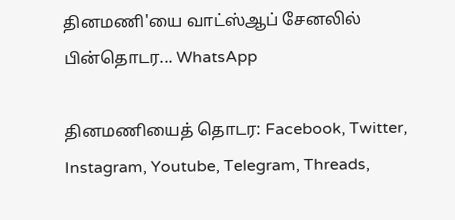தினமணி'யை வாட்ஸ்ஆப் சேனலில் பின்தொடர... WhatsApp

தினமணியைத் தொடர: Facebook, Twitter, Instagram, Youtube, Telegram, Threads,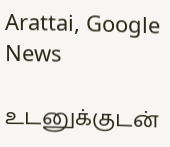Arattai, Google News

உடனுக்குடன்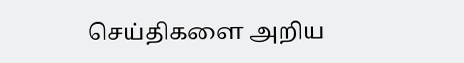செய்திகளை அறிய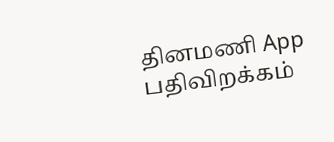தினமணி App பதிவிறக்கம்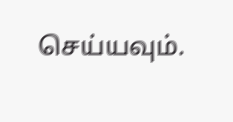செய்யவும்.